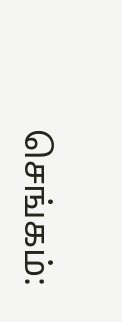செங்கம்: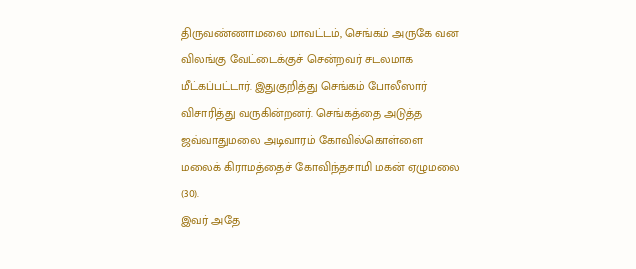திருவண்ணாமலை மாவட்டம், செங்கம் அருகே வன விலங்கு வேட்டைக்குச் சென்றவர் சடலமாக மீட்கப்பட்டார். இதுகுறித்து செங்கம் போலீஸார் விசாரித்து வருகின்றனர். செங்கத்தை அடுத்த ஜவ்வாதுமலை அடிவாரம் கோவில்கொள்ளை மலைக் கிராமத்தைச் கோவிந்தசாமி மகன் ஏழுமலை (30).
இவர் அதே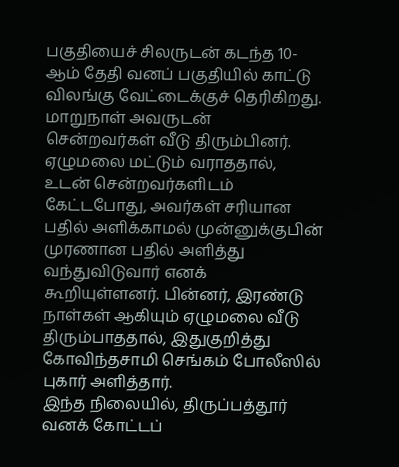பகுதியைச் சிலருடன் கடந்த 10-ஆம் தேதி வனப் பகுதியில் காட்டு விலங்கு வேட்டைக்குச் தெரிகிறது. மாறுநாள் அவருடன் சென்றவர்கள் வீடு திரும்பினர். ஏழுமலை மட்டும் வராததால், உடன் சென்றவர்களிடம் கேட்டபோது, அவர்கள் சரியான பதில் அளிக்காமல் முன்னுக்குபின் முரணான பதில் அளித்து வந்துவிடுவார் எனக் கூறியுள்ளனர். பின்னர், இரண்டு நாள்கள் ஆகியும் ஏழுமலை வீடு திரும்பாததால், இதுகுறித்து கோவிந்தசாமி செங்கம் போலீஸில் புகார் அளித்தார்.
இந்த நிலையில், திருப்பத்தூர் வனக் கோட்டப்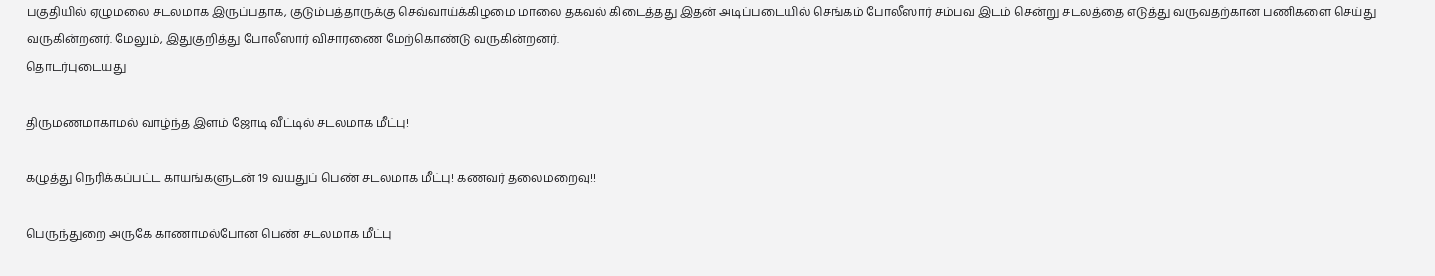பகுதியில் ஏழுமலை சடலமாக இருப்பதாக, குடும்பத்தாருக்கு செவ்வாய்க்கிழமை மாலை தகவல் கிடைத்தது இதன் அடிப்படையில் செங்கம் போலீஸார் சம்பவ இடம் சென்று சடலத்தை எடுத்து வருவதற்கான பணிகளை செய்து வருகின்றனர். மேலும், இதுகுறித்து போலீஸார் விசாரணை மேற்கொண்டு வருகின்றனர்.
தொடர்புடையது

திருமணமாகாமல் வாழ்ந்த இளம் ஜோடி வீட்டில் சடலமாக மீட்பு!

கழுத்து நெரிக்கப்பட்ட காயங்களுடன் 19 வயதுப் பெண் சடலமாக மீட்பு! கணவர் தலைமறைவு!!

பெருந்துறை அருகே காணாமல்போன பெண் சடலமாக மீட்பு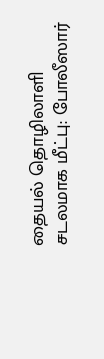தையல் தொழிலாளி சடலமாக மீட்பு: போலீஸார்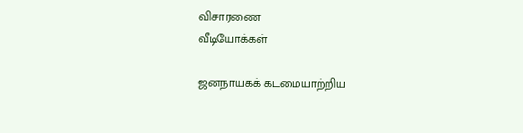விசாரணை
வீடியோக்கள்

ஜனநாயகக் கடமையாற்றிய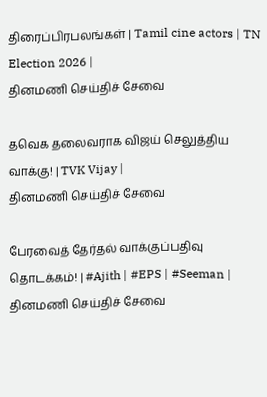திரைப்பிரபலங்கள் | Tamil cine actors | TN Election 2026 |
தினமணி செய்திச் சேவை

தவெக தலைவராக விஜய் செலுத்திய வாக்கு! | TVK Vijay |
தினமணி செய்திச் சேவை

பேரவைத் தேர்தல் வாக்குப்பதிவு தொடக்கம்! | #Ajith | #EPS | #Seeman |
தினமணி செய்திச் சேவை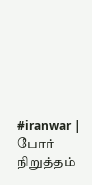#iranwar | போர் நிறுத்தம்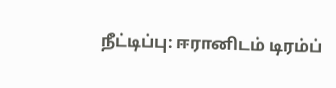நீட்டிப்பு: ஈரானிடம் டிரம்ப்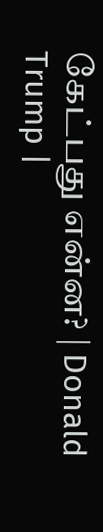கேட்பது என்ன? | Donald Trump |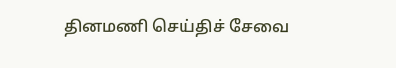தினமணி செய்திச் சேவை